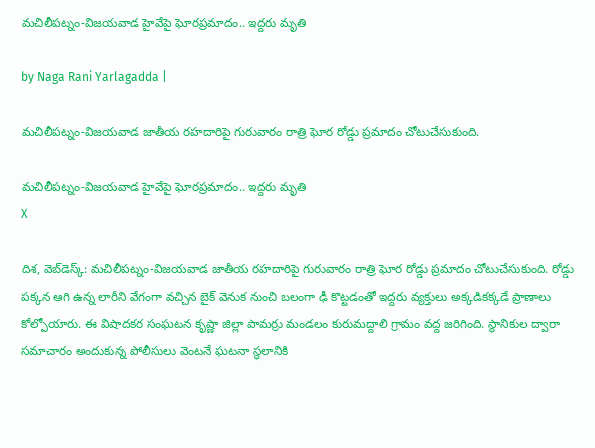మచిలీపట్నం-విజయవాడ హైవేపై ఘోరప్రమాదం.. ఇద్దరు మృతి

by Naga Rani Yarlagadda |

మచిలీపట్నం-విజయవాడ జాతీయ రహదారిపై గురువారం రాత్రి ఘోర రోడ్డు ప్రమాదం చోటుచేసుకుంది.

మచిలీపట్నం-విజయవాడ హైవేపై ఘోరప్రమాదం.. ఇద్దరు మృతి
X

దిశ, వెబ్‌డెస్క్: మచిలీపట్నం-విజయవాడ జాతీయ రహదారిపై గురువారం రాత్రి ఘోర రోడ్డు ప్రమాదం చోటుచేసుకుంది. రోడ్డు పక్కన ఆగి ఉన్న లారీని వేగంగా వచ్చిన బైక్ వెనుక నుంచి బలంగా ఢీ కొట్టడంతో ఇద్దరు వ్యక్తులు అక్కడికక్కడే ప్రాణాలు కోల్పోయారు. ఈ విషాదకర సంఘటన కృష్ణా జిల్లా పామర్రు మండలం కురుమద్దాలి గ్రామం వద్ద జరిగింది. స్థానికుల ద్వారా సమాచారం అందుకున్న పోలీసులు వెంటనే ఘటనా స్థలానికి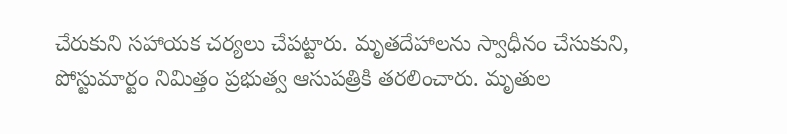చేరుకుని సహాయక చర్యలు చేపట్టారు. మృతదేహాలను స్వాధీనం చేసుకుని, పోస్టుమార్టం నిమిత్తం ప్రభుత్వ ఆసుపత్రికి తరలించారు. మృతుల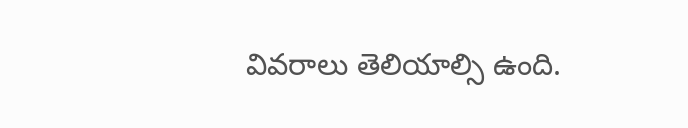వివరాలు తెలియాల్సి ఉంది.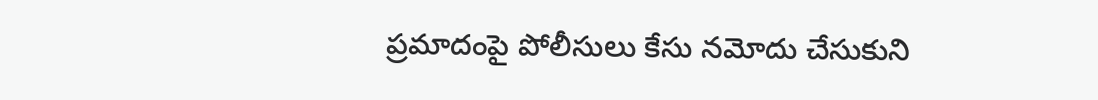ప్రమాదంపై పోలీసులు కేసు నమోదు చేసుకుని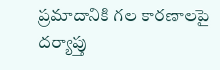ప్రమాదానికి గల కారణాలపై దర్యాప్తు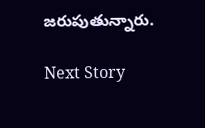జరుపుతున్నారు.

Next Story